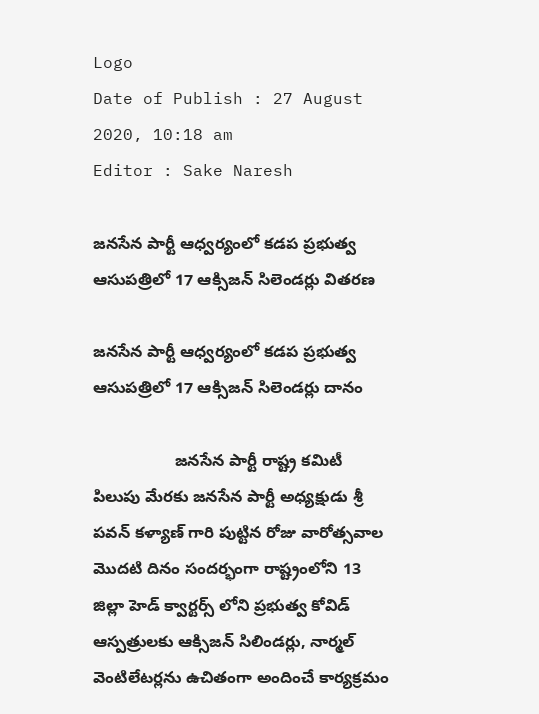Logo
Date of Publish : 27 August 2020, 10:18 am
Editor : Sake Naresh

జనసేన పార్టీ ఆధ్వర్యంలో కడప ప్రభుత్వ ఆసుపత్రిలో 17 ఆక్సిజన్ సిలెండర్లు వితరణ

జనసేన పార్టీ ఆధ్వర్యంలో కడప ప్రభుత్వ ఆసుపత్రిలో 17 ఆక్సిజన్ సిలెండర్లు దానం

                  జనసేన పార్టీ రాష్ట్ర కమిటీ పిలుపు మేరకు జనసేన పార్టీ అధ్యక్షుడు శ్రీ  పవన్ కళ్యాణ్ గారి పుట్టిన రోజు వారోత్సవాల మొదటి దినం సందర్భంగా రాష్ట్రంలోని 13 జిల్లా హెడ్ క్వార్టర్స్ లోని ప్రభుత్వ కోవిడ్  ఆస్పత్రులకు ఆక్సిజన్ సిలిండర్లు, నార్మల్ వెంటిలేటర్లను ఉచితంగా అందించే కార్యక్రమం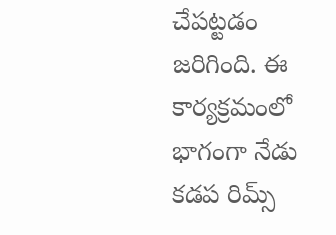చేపట్టడం జరిగింది. ఈ కార్యక్రమంలో భాగంగా నేడు కడప రిమ్స్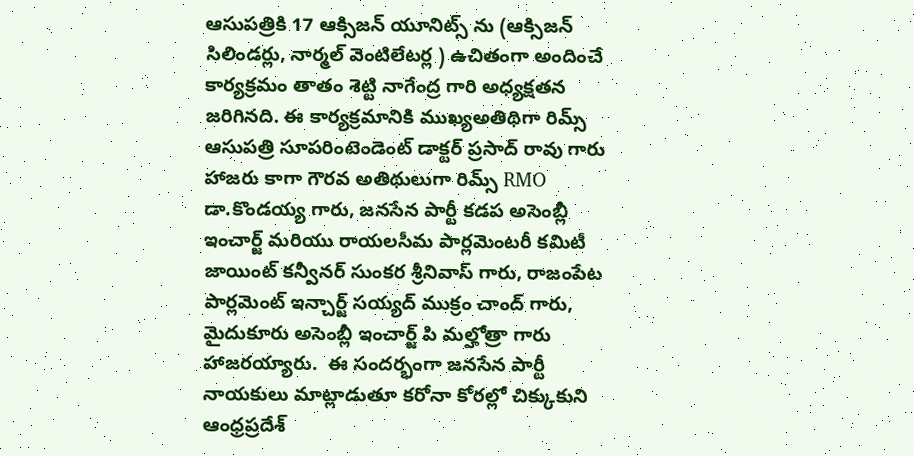ఆసుపత్రికి 17 ఆక్సిజన్ యూనిట్స్ ను (ఆక్సిజన్ సిలిండర్లు, నార్మల్ వెంటిలేటర్ల ) ఉచితంగా అందించే కార్యక్రమం తాతం శెట్టి నాగేంద్ర గారి అధ్యక్షతన జరిగినది. ఈ కార్యక్రమానికి ముఖ్యఅతిథిగా రిమ్స్ ఆసుపత్రి సూపరింటెండెంట్ డాక్టర్ ప్రసాద్ రావు గారు హాజరు కాగా గౌరవ అతిథులుగా రిమ్స్ RMO డా.కొండయ్య గారు, జనసేన పార్టీ కడప అసెంబ్లీ ఇంచార్జ్ మరియు రాయలసీమ పార్లమెంటరీ కమిటీ జాయింట్ కన్వీనర్ సుంకర శ్రీనివాస్ గారు, రాజంపేట పార్లమెంట్ ఇన్చార్జ్ సయ్యద్ ముక్రం చాంద్ గారు, మైదుకూరు అసెంబ్లీ ఇంచార్జ్ పి మల్హోత్రా గారు హాజరయ్యారు.  ఈ సందర్భంగా జనసేన పార్టీ నాయకులు మాట్లాడుతూ కరోనా కోరల్లో చిక్కుకుని ఆంధ్రప్రదేశ్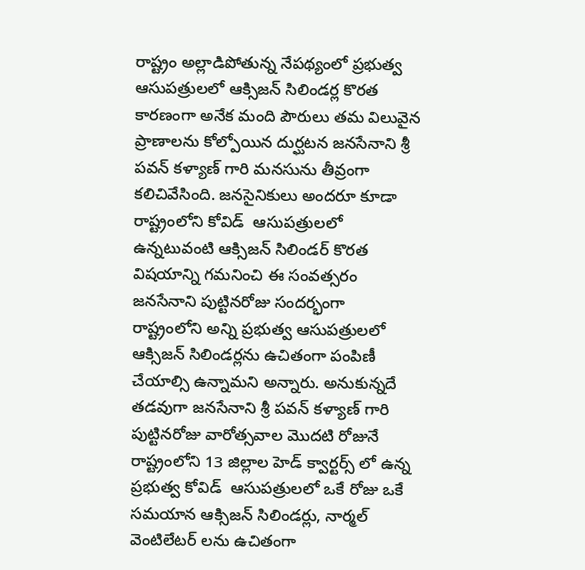రాష్ట్రం అల్లాడిపోతున్న నేపథ్యంలో ప్రభుత్వ ఆసుపత్రులలో ఆక్సిజన్ సిలిండర్ల కొరత కారణంగా అనేక మంది పౌరులు తమ విలువైన ప్రాణాలను కోల్పోయిన దుర్ఘటన జనసేనాని శ్రీ పవన్ కళ్యాణ్ గారి మనసును తీవ్రంగా కలిచివేసింది. జనసైనికులు అందరూ కూడా రాష్ట్రంలోని కోవిడ్  ఆసుపత్రులలో ఉన్నటువంటి ఆక్సిజన్ సిలిండర్ కొరత విషయాన్ని గమనించి ఈ సంవత్సరం జనసేనాని పుట్టినరోజు సందర్భంగా రాష్ట్రంలోని అన్ని ప్రభుత్వ ఆసుపత్రులలో ఆక్సిజన్ సిలిండర్లను ఉచితంగా పంపిణీ చేయాల్సి ఉన్నామని అన్నారు. అనుకున్నదే తడవుగా జనసేనాని శ్రీ పవన్ కళ్యాణ్ గారి పుట్టినరోజు వారోత్సవాల మొదటి రోజునే రాష్ట్రంలోని 13 జిల్లాల హెడ్ క్వార్టర్స్ లో ఉన్న ప్రభుత్వ కోవిడ్  ఆసుపత్రులలో ఒకే రోజు ఒకే సమయాన ఆక్సిజన్ సిలిండర్లు, నార్మల్ వెంటిలేటర్ లను ఉచితంగా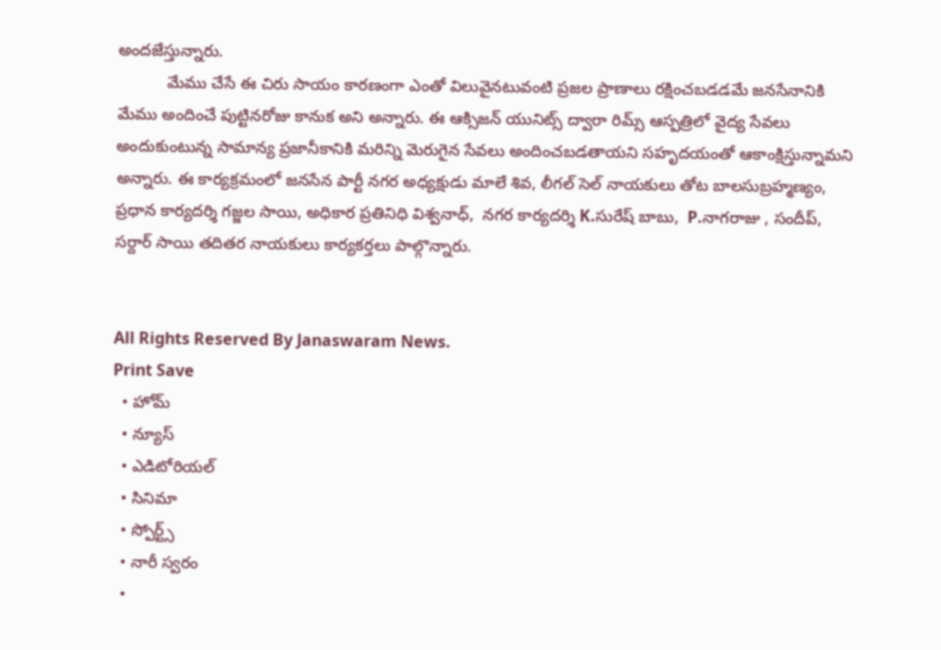అందజేస్తున్నారు.
           మేము చేసే ఈ చిరు సాయం కారణంగా ఎంతో విలువైనటువంటి ప్రజల ప్రాణాలు రక్షించబడడమే జనసేనానికి మేము అందించే పుట్టినరోజు కానుక అని అన్నారు. ఈ ఆక్సిజన్ యునిట్స్ ద్వారా రిమ్స్ ఆస్పత్రిలో వైద్య సేవలు అందుకుంటున్న సామాన్య ప్రజానీకానికి మరిన్ని మెరుగైన సేవలు అందించబడతాయని సహృదయంతో ఆకాంక్షిస్తున్నామని అన్నారు. ఈ కార్యక్రమంలో జనసేన పార్టీ నగర అధ్యక్షుడు మాలే శివ, లీగల్ సెల్ నాయకులు తోట బాలసుబ్రహ్మణ్యం, ప్రధాన కార్యదర్శి గజ్జల సాయి, అధికార ప్రతినిధి విశ్వనాధ్,  నగర కార్యదర్శి K.సురేష్ బాబు,  P.నాగరాజు , సందీప్, సర్దార్ సాయి తదితర నాయకులు కార్యకర్తలు పాల్గొన్నారు.


All Rights Reserved By Janaswaram News.
Print Save
  • హోమ్
  • న్యూస్
  • ఎడిటోరియల్
  • సినిమా
  • స్పోర్ట్స్
  • నారీ స్వరం
  •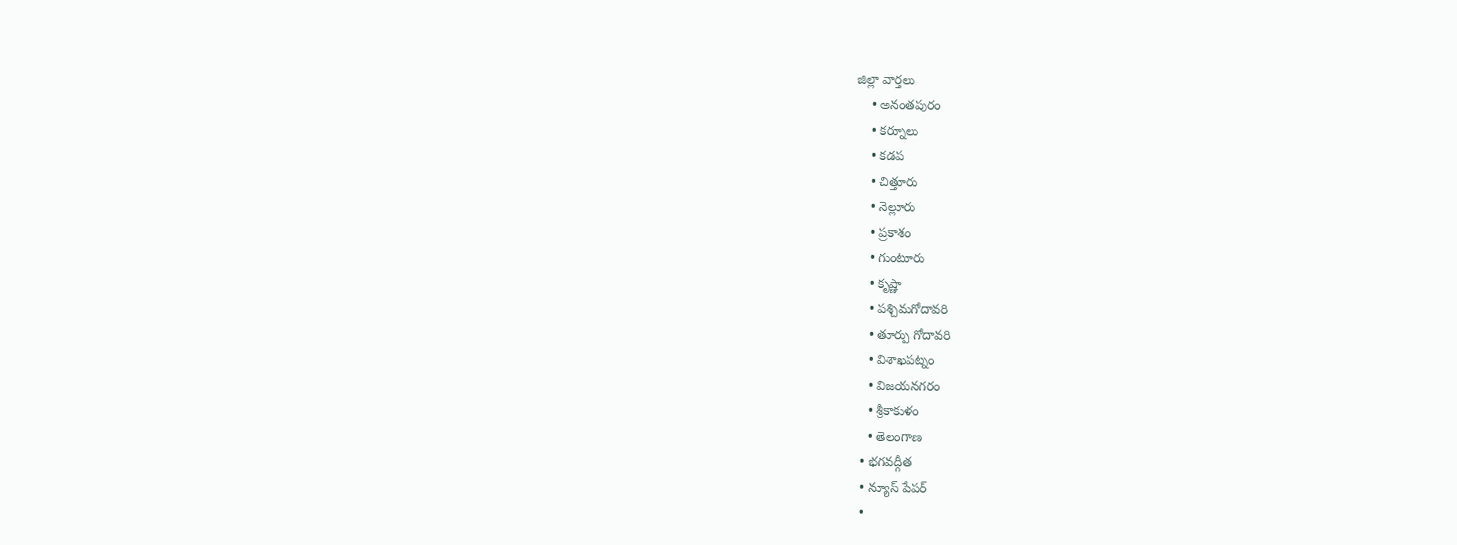జిల్లా వార్తలు
    • అనంతపురం
    • కర్నూలు
    • కడప
    • చిత్తూరు
    • నెల్లూరు
    • ప్రకాశం
    • గుంటూరు
    • కృష్ణా
    • పశ్చిమగోదావరి
    • తూర్పు గోదావరి
    • విశాఖపట్నం
    • విజయనగరం
    • శ్రీకాకుళం
    • తెలంగాణ
  • భగవద్గీత
  • న్యూస్ పేపర్
  •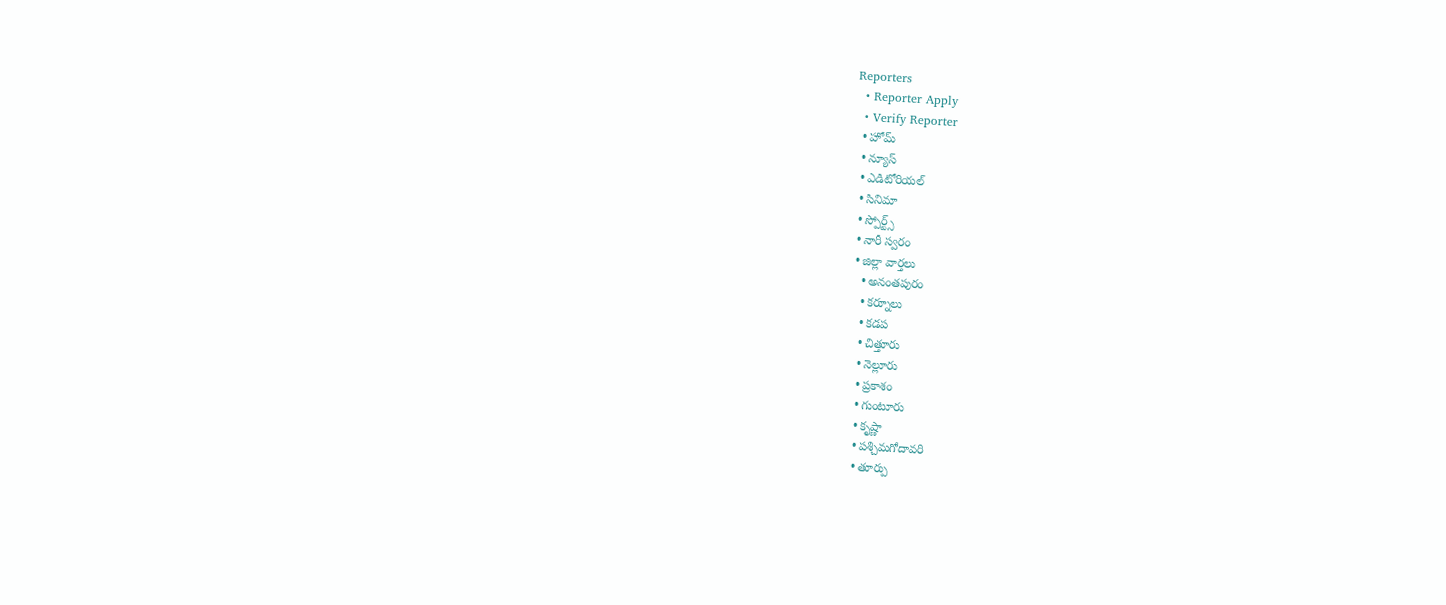Reporters
  • Reporter Apply
  • Verify Reporter
  • హోమ్
  • న్యూస్
  • ఎడిటోరియల్
  • సినిమా
  • స్పోర్ట్స్
  • నారీ స్వరం
  • జిల్లా వార్తలు
    • అనంతపురం
    • కర్నూలు
    • కడప
    • చిత్తూరు
    • నెల్లూరు
    • ప్రకాశం
    • గుంటూరు
    • కృష్ణా
    • పశ్చిమగోదావరి
    • తూర్పు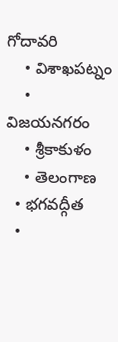గోదావరి
    • విశాఖపట్నం
    • విజయనగరం
    • శ్రీకాకుళం
    • తెలంగాణ
  • భగవద్గీత
  •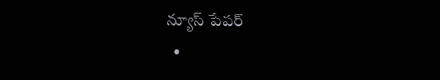న్యూస్ పేపర్
  •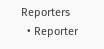Reporters
  • Reporter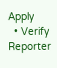Apply
  • Verify Reporter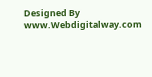Designed By www.Webdigitalway.com